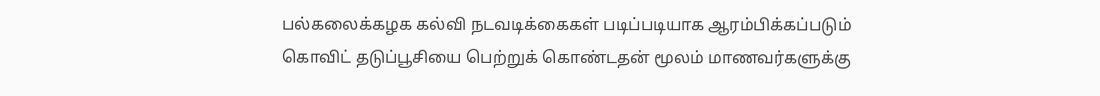பல்கலைக்கழக கல்வி நடவடிக்கைகள் படிப்படியாக ஆரம்பிக்கப்படும்
கொவிட் தடுப்பூசியை பெற்றுக் கொண்டதன் மூலம் மாணவர்களுக்கு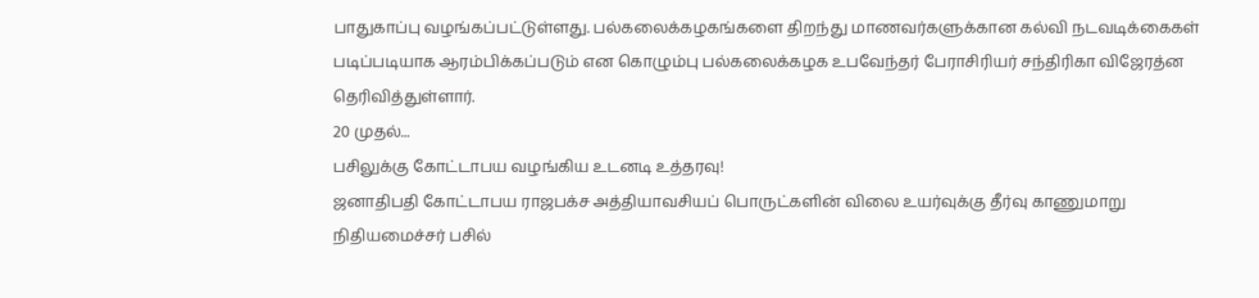பாதுகாப்பு வழங்கப்பட்டுள்ளது. பல்கலைக்கழகங்களை திறந்து மாணவர்களுக்கான கல்வி நடவடிக்கைகள் படிப்படியாக ஆரம்பிக்கப்படும் என கொழும்பு பல்கலைக்கழக உபவேந்தர் பேராசிரியர் சந்திரிகா விஜேரத்ன தெரிவித்துள்ளார்.
20 முதல்...
பசிலுக்கு கோட்டாபய வழங்கிய உடனடி உத்தரவு!
ஜனாதிபதி கோட்டாபய ராஜபக்ச அத்தியாவசியப் பொருட்களின் விலை உயர்வுக்கு தீர்வு காணுமாறு நிதியமைச்சர் பசில்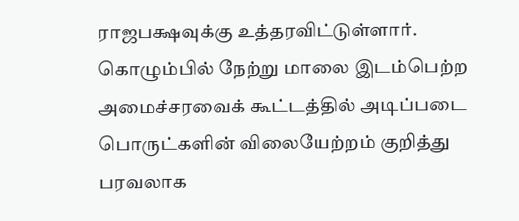ராஜபக்ஷவுக்கு உத்தரவிட்டுள்ளார்.
கொழும்பில் நேற்று மாலை இடம்பெற்ற அமைச்சரவைக் கூட்டத்தில் அடிப்படை பொருட்களின் விலையேற்றம் குறித்து பரவலாக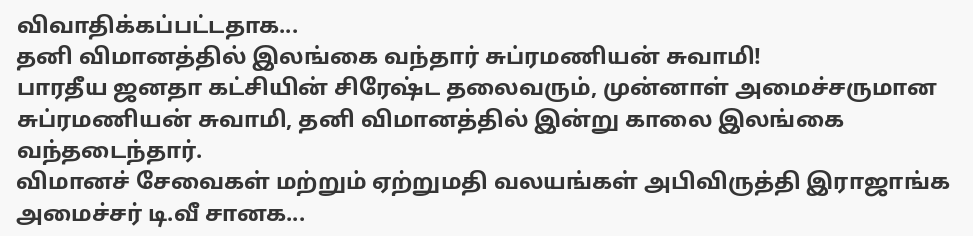விவாதிக்கப்பட்டதாக...
தனி விமானத்தில் இலங்கை வந்தார் சுப்ரமணியன் சுவாமி!
பாரதீய ஜனதா கட்சியின் சிரேஷ்ட தலைவரும், முன்னாள் அமைச்சருமான சுப்ரமணியன் சுவாமி, தனி விமானத்தில் இன்று காலை இலங்கை வந்தடைந்தார்.
விமானச் சேவைகள் மற்றும் ஏற்றுமதி வலயங்கள் அபிவிருத்தி இராஜாங்க அமைச்சர் டி.வீ சானக...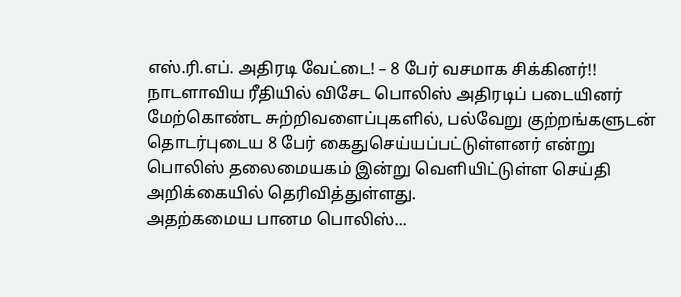எஸ்.ரி.எப். அதிரடி வேட்டை! – 8 பேர் வசமாக சிக்கினர்!!
நாடளாவிய ரீதியில் விசேட பொலிஸ் அதிரடிப் படையினர் மேற்கொண்ட சுற்றிவளைப்புகளில், பல்வேறு குற்றங்களுடன் தொடர்புடைய 8 பேர் கைதுசெய்யப்பட்டுள்ளனர் என்று பொலிஸ் தலைமையகம் இன்று வெளியிட்டுள்ள செய்தி அறிக்கையில் தெரிவித்துள்ளது.
அதற்கமைய பானம பொலிஸ்...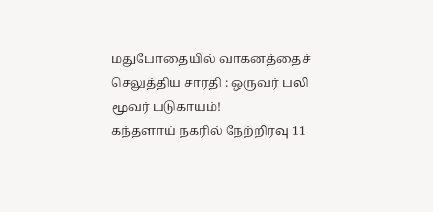மதுபோதையில் வாகனத்தைச் செலுத்திய சாரதி : ஒருவர் பலி மூவர் படுகாயம்!
கந்தளாய் நகரில் நேற்றிரவு 11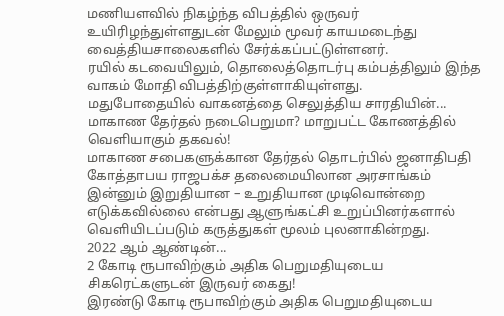மணியளவில் நிகழ்ந்த விபத்தில் ஒருவர் உயிரிழந்துள்ளதுடன் மேலும் மூவர் காயமடைந்து வைத்தியசாலைகளில் சேர்க்கப்பட்டுள்ளனர்.
ரயில் கடவையிலும், தொலைத்தொடர்பு கம்பத்திலும் இந்த வாகம் மோதி விபத்திற்குள்ளாகியுள்ளது.
மதுபோதையில் வாகனத்தை செலுத்திய சாரதியின்...
மாகாண தேர்தல் நடைபெறுமா? மாறுபட்ட கோணத்தில் வெளியாகும் தகவல்!
மாகாண சபைகளுக்கான தேர்தல் தொடர்பில் ஜனாதிபதி கோத்தாபய ராஜபக்ச தலைமையிலான அரசாங்கம் இன்னும் இறுதியான – உறுதியான முடிவொன்றை எடுக்கவில்லை என்பது ஆளுங்கட்சி உறுப்பினர்களால் வெளியிடப்படும் கருத்துகள் மூலம் புலனாகின்றது.
2022 ஆம் ஆண்டின்...
2 கோடி ரூபாவிற்கும் அதிக பெறுமதியுடைய சிகரெட்களுடன் இருவர் கைது!
இரண்டு கோடி ரூபாவிற்கும் அதிக பெறுமதியுடைய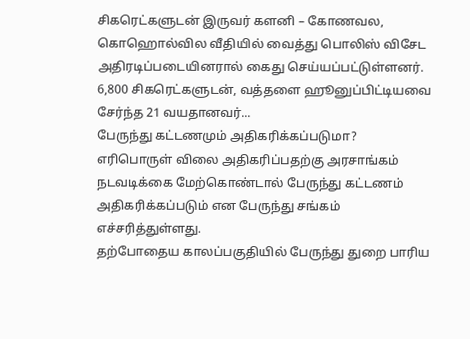சிகரெட்களுடன் இருவர் களனி – கோணவல, கொஹொல்வில வீதியில் வைத்து பொலிஸ் விசேட அதிரடிப்படையினரால் கைது செய்யப்பட்டுள்ளனர்.
6,800 சிகரெட்களுடன், வத்தளை ஹூனுப்பிட்டியவை சேர்ந்த 21 வயதானவர்...
பேருந்து கட்டணமும் அதிகரிக்கப்படுமா?
எரிபொருள் விலை அதிகரிப்பதற்கு அரசாங்கம் நடவடிக்கை மேற்கொண்டால் பேருந்து கட்டணம் அதிகரிக்கப்படும் என பேருந்து சங்கம் எச்சரித்துள்ளது.
தற்போதைய காலப்பகுதியில் பேருந்து துறை பாரிய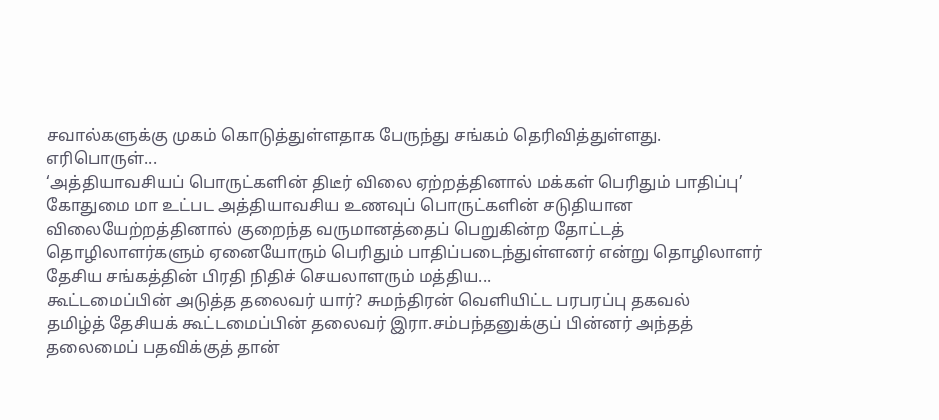சவால்களுக்கு முகம் கொடுத்துள்ளதாக பேருந்து சங்கம் தெரிவித்துள்ளது. எரிபொருள்...
‘அத்தியாவசியப் பொருட்களின் திடீர் விலை ஏற்றத்தினால் மக்கள் பெரிதும் பாதிப்பு’
கோதுமை மா உட்பட அத்தியாவசிய உணவுப் பொருட்களின் சடுதியான விலையேற்றத்தினால் குறைந்த வருமானத்தைப் பெறுகின்ற தோட்டத் தொழிலாளர்களும் ஏனையோரும் பெரிதும் பாதிப்படைந்துள்ளனர் என்று தொழிலாளர் தேசிய சங்கத்தின் பிரதி நிதிச் செயலாளரும் மத்திய...
கூட்டமைப்பின் அடுத்த தலைவர் யார்? சுமந்திரன் வெளியிட்ட பரபரப்பு தகவல்
தமிழ்த் தேசியக் கூட்டமைப்பின் தலைவர் இரா.சம்பந்தனுக்குப் பின்னர் அந்தத் தலைமைப் பதவிக்குத் தான்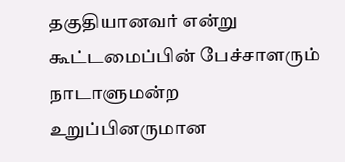தகுதியானவர் என்று கூட்டமைப்பின் பேச்சாளரும் நாடாளுமன்ற உறுப்பினருமான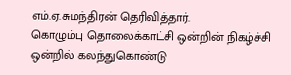எம்.ஏ.சுமந்திரன் தெரிவித்தார்.
கொழும்பு தொலைக்காட்சி ஒன்றின் நிகழ்ச்சி ஒன்றில் கலந்துகொண்டு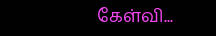கேள்வி...